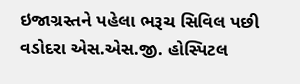ઇજાગ્રસ્તને પહેલા ભરૂચ સિવિલ પછી વડોદરા એસ.એસ.જી. હોસ્પિટલ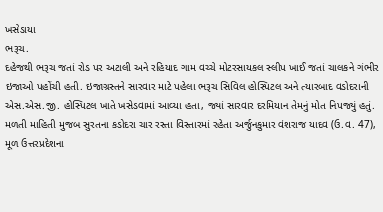ખસેડાયા
ભરૂચ.
દહેજથી ભરૂચ જતાં રોડ પર અટાલી અને રહિયાદ ગામ વચ્ચે મોટરસાયકલ સ્લીપ ખાઈ જતાં ચાલકને ગંભીર ઇજાઓ પહોંચી હતી. ઇજાગ્રસ્તને સારવાર માટે પહેલા ભરૂચ સિવિલ હોસ્પિટલ અને ત્યારબાદ વડોદરાની એસ.એસ.જી. હોસ્પિટલ ખાતે ખસેડવામાં આવ્યા હતા, જ્યાં સારવાર દરમિયાન તેમનું મોત નિપજ્યું હતું.
મળતી માહિતી મુજબ સુરતના કડોદરા ચાર રસ્તા વિસ્તારમાં રહેતા અર્જુનકુમાર વંશરાજ યાદવ (ઉ.વ. 47), મૂળ ઉત્તરપ્રદેશના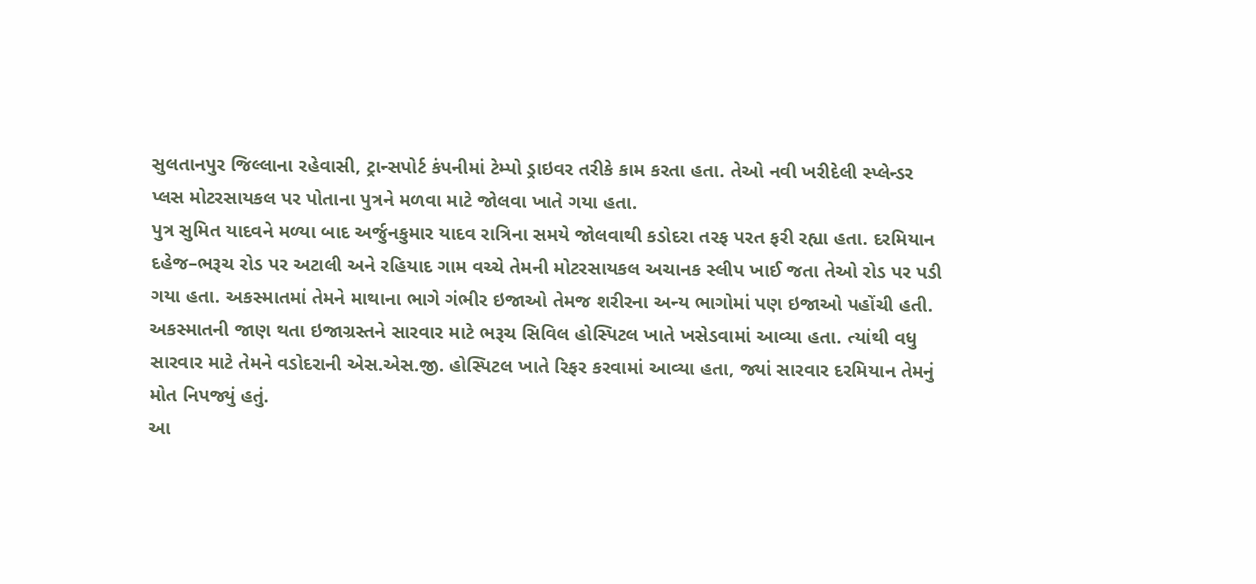સુલતાનપુર જિલ્લાના રહેવાસી, ટ્રાન્સપોર્ટ કંપનીમાં ટેમ્પો ડ્રાઇવર તરીકે કામ કરતા હતા. તેઓ નવી ખરીદેલી સ્પ્લેન્ડર પ્લસ મોટરસાયકલ પર પોતાના પુત્રને મળવા માટે જોલવા ખાતે ગયા હતા.
પુત્ર સુમિત યાદવને મળ્યા બાદ અર્જુનકુમાર યાદવ રાત્રિના સમયે જોલવાથી કડોદરા તરફ પરત ફરી રહ્યા હતા. દરમિયાન દહેજ–ભરૂચ રોડ પર અટાલી અને રહિયાદ ગામ વચ્ચે તેમની મોટરસાયકલ અચાનક સ્લીપ ખાઈ જતા તેઓ રોડ પર પડી ગયા હતા. અકસ્માતમાં તેમને માથાના ભાગે ગંભીર ઇજાઓ તેમજ શરીરના અન્ય ભાગોમાં પણ ઇજાઓ પહોંચી હતી.
અકસ્માતની જાણ થતા ઇજાગ્રસ્તને સારવાર માટે ભરૂચ સિવિલ હોસ્પિટલ ખાતે ખસેડવામાં આવ્યા હતા. ત્યાંથી વધુ સારવાર માટે તેમને વડોદરાની એસ.એસ.જી. હોસ્પિટલ ખાતે રિફર કરવામાં આવ્યા હતા, જ્યાં સારવાર દરમિયાન તેમનું મોત નિપજ્યું હતું.
આ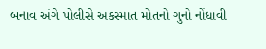બનાવ અંગે પોલીસે અકસ્માત મોતનો ગુનો નોંધાવી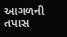આગળની તપાસ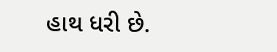હાથ ધરી છે.